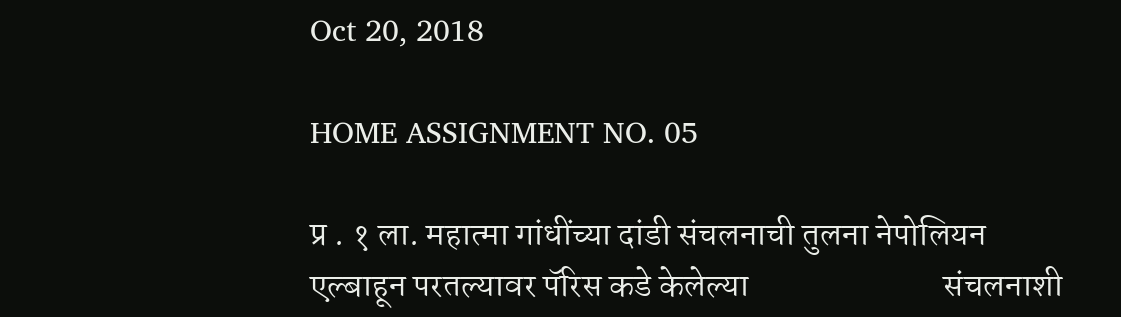Oct 20, 2018

HOME ASSIGNMENT NO. 05

प्र . १ ला. महात्मा गांधींच्या दांडी संचलनाची तुलना नेपोलियन एल्बाहून परतल्यावर पॅरिस कडे केलेल्या                            संचलनाशी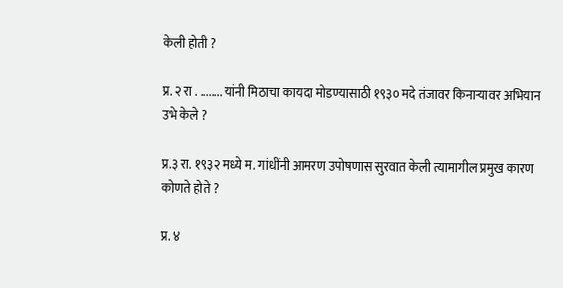केली होती ?

प्र. २ रा . ........ यांनी मिठाचा कायदा मोडण्यासाठी १९३० मदे तंजावर किनाऱ्यावर अभियान उभे केले ?

प्र.३ रा. १९३२ मध्ये म. गांधींनी आमरण उपोषणास सुरवात केली त्यामागील प्रमुख कारण कोणते होते ?

प्र. ४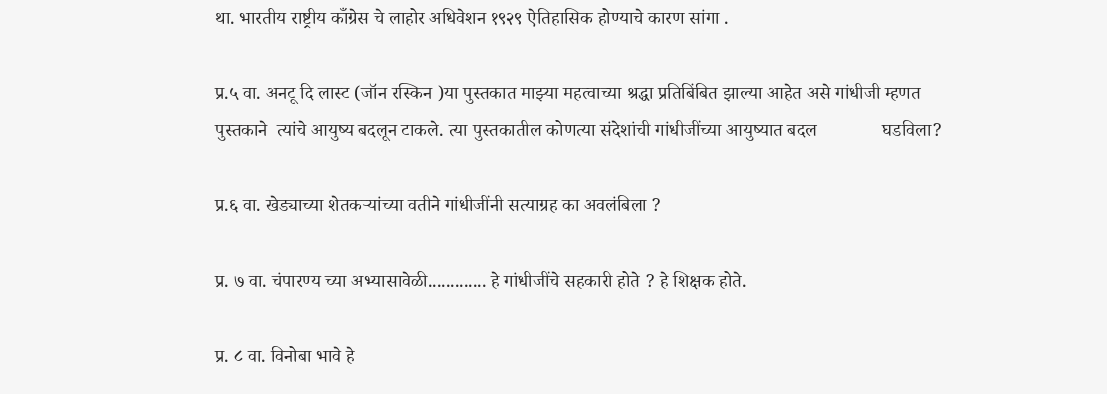था. भारतीय राष्ट्रीय काँग्रेस चे लाहोर अधिवेशन १९२९ ऐतिहासिक होण्याचे कारण सांगा .

प्र.५ वा. अनटू दि लास्ट (जॉन रस्किन )या पुस्तकात माझ्या महत्वाच्या श्रद्धा प्रतिबिंबित झाल्या आहेत असे गांधीजी म्हणत                      पुस्तकाने  त्यांचे आयुष्य बदलून टाकले. त्या पुस्तकातील कोणत्या संदेशांची गांधीजींच्या आयुष्यात बदल              घडविला?

प्र.६ वा. खेड्याच्या शेतकऱ्यांच्या वतीने गांधीजींनी सत्याग्रह का अवलंबिला ?

प्र. ७ वा. चंपारण्य च्या अभ्यासावेळी............. हे गांधीजींचे सहकारी होते ? हे शिक्षक होते.

प्र. ८ वा. विनोबा भावे हे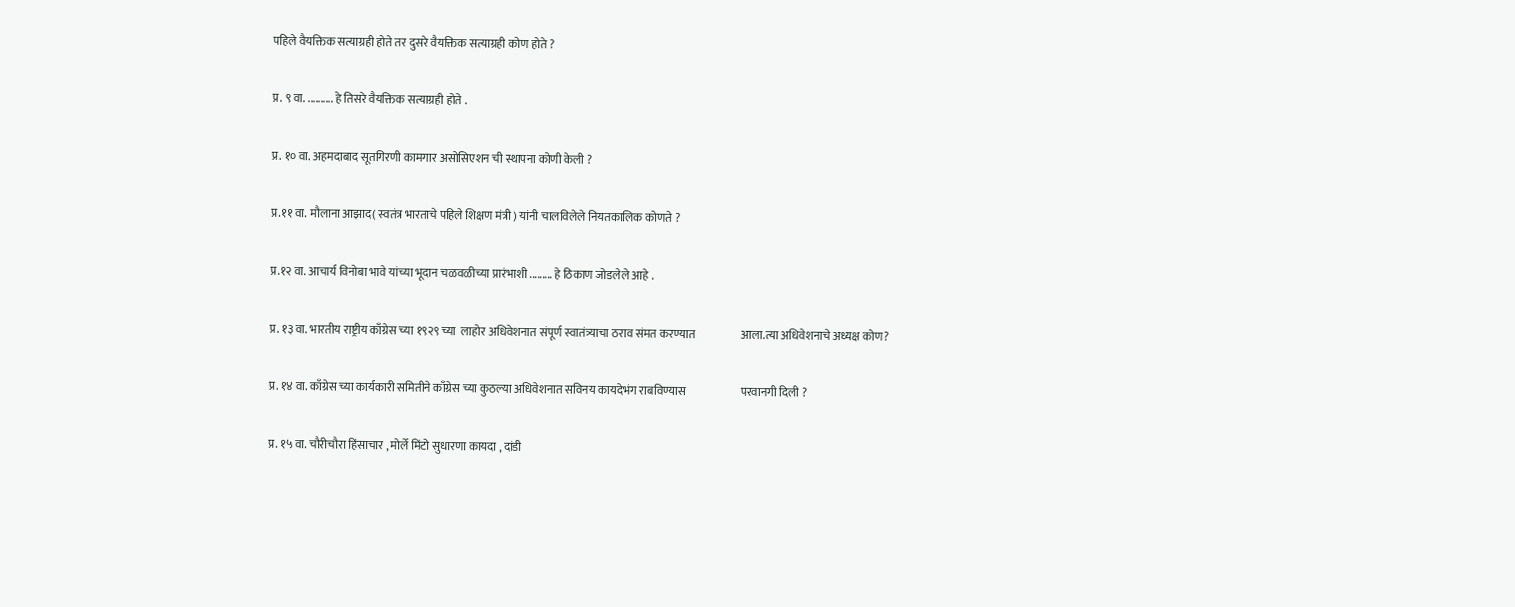पहिले वैयक्तिक सत्याग्रही होते तर दुसरे वैयक्तिक सत्याग्रही कोण होते ?

प्र. ९ वा. .......... हे तिसरे वैयक्तिक सत्याग्रही होते .

प्र. १० वा. अहमदाबाद सूतगिरणी कामगार असोसिएशन ची स्थापना कोणी केली ?

प्र.११ वा. मौलाना आझाद( स्वतंत्र भारताचे पहिले शिक्षण मंत्री ) यांनी चालविलेले नियतकालिक कोणते ?

प्र.१२ वा. आचार्य विनोबा भावे यांच्या भूदान चळवळीच्या प्रारंभाशी ......... हे ठिकाण जोडलेले आहे .

प्र. १३ वा. भारतीय राष्ट्रीय काँग्रेस च्या १९२९ च्या  लाहोर अधिवेशनात संपूर्ण स्वातंत्र्याचा ठराव संमत करण्यात                    आला.त्या अधिवेशनाचे अध्यक्ष कोण?

प्र. १४ वा. काँग्रेस च्या कार्यकारी समितीने काँग्रेस च्या कुठल्या अधिवेशनात सविनय कायदेभंग राबविण्यास                        परवानगी दिली ?

प्र. १५ वा. चौरीचौरा हिंसाचार , मोर्ले मिंटो सुधारणा कायदा , दांडी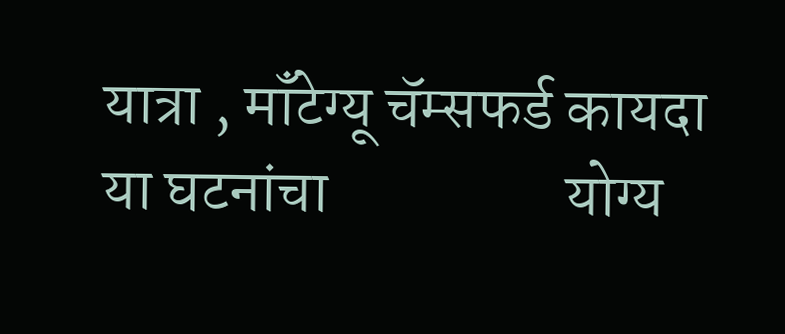यात्रा , मॉंटेग्यू चॅम्सफर्ड कायदा या घटनांचा                   योग्य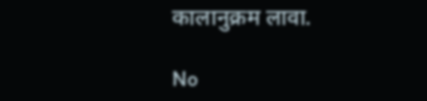कालानुक्रम लावा.

No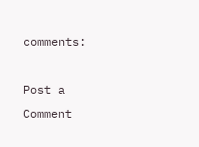comments:

Post a Comment